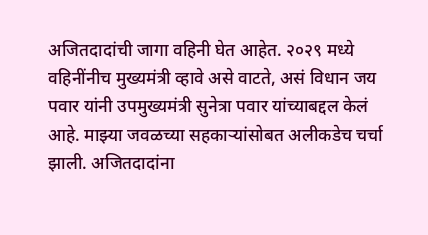अजितदादांची जागा वहिनी घेत आहेत. २०२९ मध्ये वहिनींनीच मुख्यमंत्री व्हावे असे वाटते, असं विधान जय पवार यांनी उपमुख्यमंत्री सुनेत्रा पवार यांच्याबद्दल केलं आहे. माझ्या जवळच्या सहकाऱ्यांसोबत अलीकडेच चर्चा झाली. अजितदादांना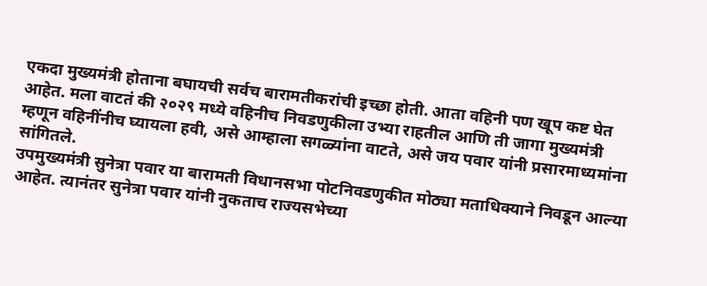एकदा मुख्यमंत्री होताना बघायची सर्वच बारामतीकरांची इच्छा होती. आता वहिनी पण खूप कष्ट घेत आहेत. मला वाटतं की २०२९ मध्ये वहिनीच निवडणुकीला उभ्या राहतील आणि ती जागा मुख्यमंत्री म्हणून वहिनींनीच घ्यायला हवी, असे आम्हाला सगळ्यांना वाटते, असे जय पवार यांनी प्रसारमाध्यमांना सांगितले.
उपमुख्यमंत्री सुनेत्रा पवार या बारामती विधानसभा पोटनिवडणुकीत मोठ्या मताधिक्याने निवडून आल्या आहेत. त्यानंतर सुनेत्रा पवार यांनी नुकताच राज्यसभेच्या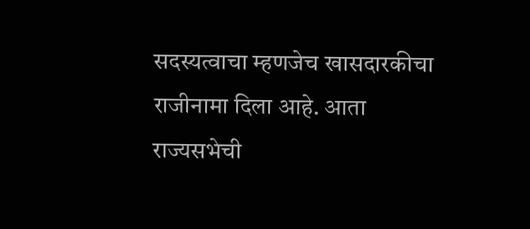सदस्यत्वाचा म्हणजेच खासदारकीचा राजीनामा दिला आहे. आता राज्यसभेची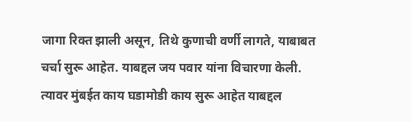जागा रिक्त झाली असून, तिथे कुणाची वर्णी लागते, याबाबत चर्चा सुरू आहेत. याबद्दल जय पवार यांना विचारणा केली. त्यावर मुंबईत काय घडामोडी काय सुरू आहेत याबद्दल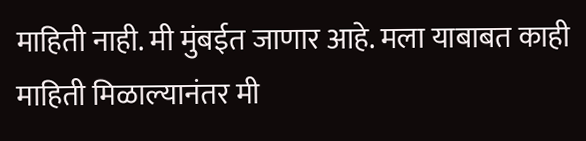माहिती नाही. मी मुंबईत जाणार आहे. मला याबाबत काही माहिती मिळाल्यानंतर मी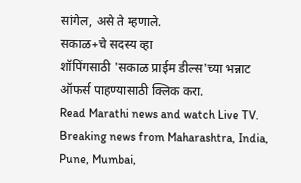सांगेल, असे ते म्हणाले.
सकाळ+चे सदस्य व्हा
शॉपिंगसाठी 'सकाळ प्राईम डील्स'च्या भन्नाट ऑफर्स पाहण्यासाठी क्लिक करा.
Read Marathi news and watch Live TV. Breaking news from Maharashtra, India, Pune, Mumbai,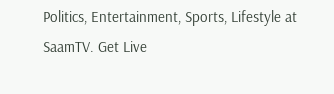Politics, Entertainment, Sports, Lifestyle at SaamTV. Get Live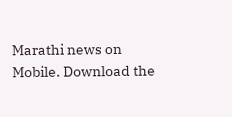Marathi news on Mobile. Download the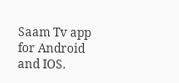Saam Tv app for Android and IOS.